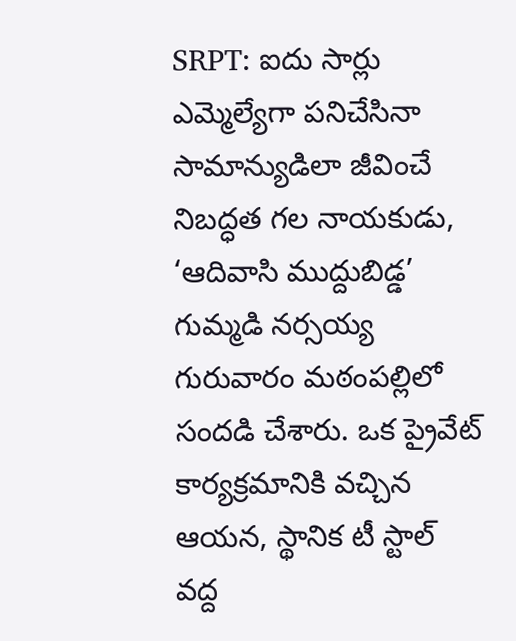SRPT: ఐదు సార్లు ఎమ్మెల్యేగా పనిచేసినా సామాన్యుడిలా జీవించే నిబద్ధత గల నాయకుడు, ‘ఆదివాసి ముద్దుబిడ్డ’ గుమ్మడి నర్సయ్య గురువారం మఠంపల్లిలో సందడి చేశారు. ఒక ప్రైవేట్ కార్యక్రమానికి వచ్చిన ఆయన, స్థానిక టీ స్టాల్ వద్ద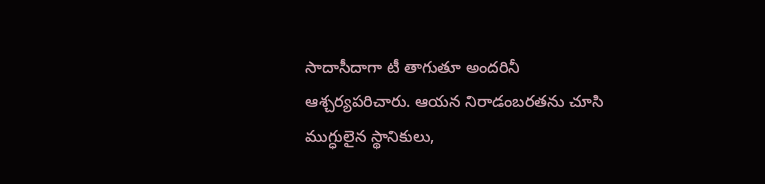సాదాసీదాగా టీ తాగుతూ అందరినీ ఆశ్చర్యపరిచారు. ఆయన నిరాడంబరతను చూసి ముగ్ధులైన స్థానికులు,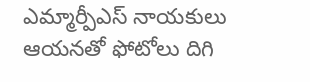ఎమ్మార్పీఎస్ నాయకులు ఆయనతో ఫోటోలు దిగి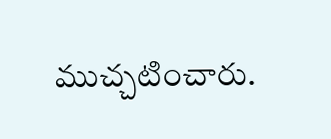ముచ్చటించారు.